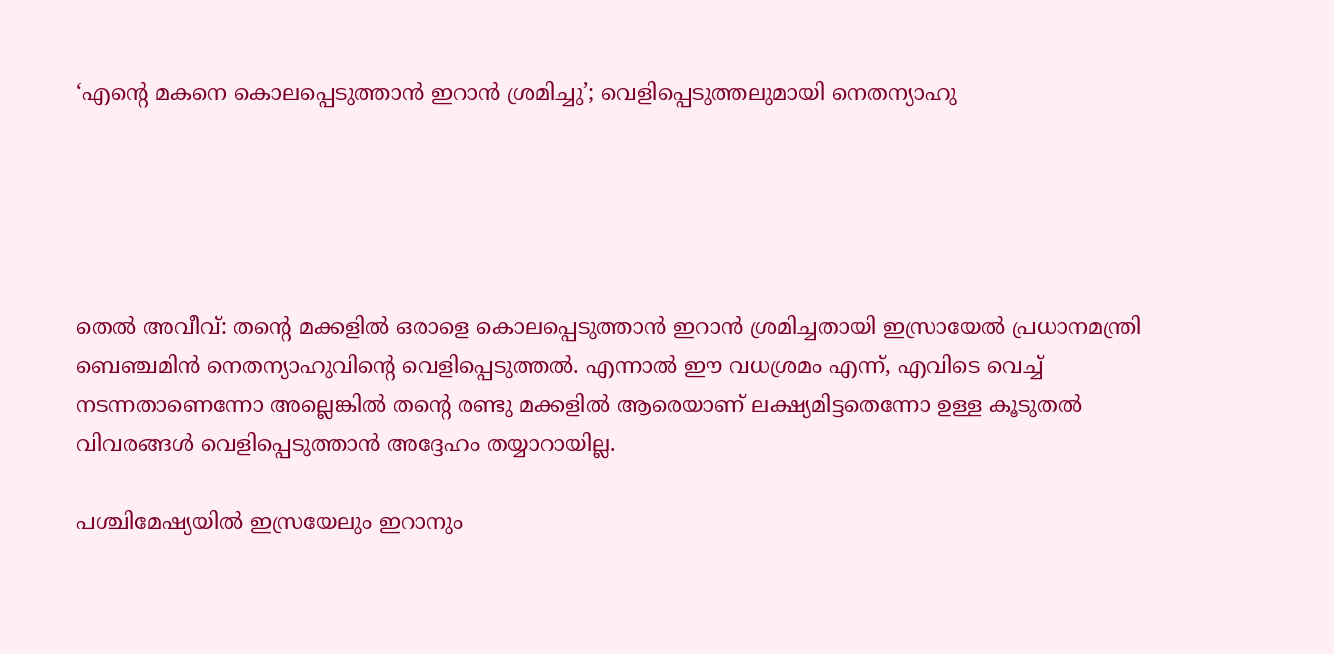‘എന്റെ മകനെ കൊലപ്പെടുത്താൻ ഇറാൻ ശ്രമിച്ചു’; വെളിപ്പെടുത്തലുമായി നെതന്യാഹു





തെല്‍ അവീവ്: തന്റെ മക്കളിൽ ഒരാളെ കൊലപ്പെടുത്താൻ ഇറാൻ ശ്രമിച്ചതായി ഇസ്രായേൽ പ്രധാനമന്ത്രി ബെഞ്ചമിൻ നെതന്യാഹുവിന്റെ വെളിപ്പെടുത്തല്‍. എന്നാൽ ഈ വധശ്രമം എന്ന്, എവിടെ വെച്ച് നടന്നതാണെന്നോ അല്ലെങ്കിൽ തന്റെ രണ്ടു മക്കളിൽ ആരെയാണ് ലക്ഷ്യമിട്ടതെന്നോ ഉള്ള കൂടുതൽ വിവരങ്ങൾ വെളിപ്പെടുത്താൻ അദ്ദേഹം തയ്യാറായില്ല.

പശ്ചിമേഷ്യയിൽ ഇസ്രയേലും ഇറാനും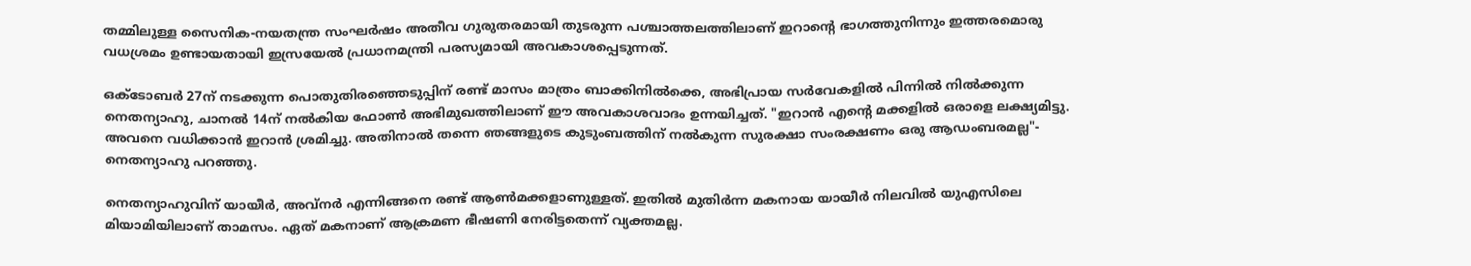തമ്മിലുള്ള സൈനിക-നയതന്ത്ര സംഘർഷം അതീവ ഗുരുതരമായി തുടരുന്ന പശ്ചാത്തലത്തിലാണ് ഇറാന്റെ ഭാഗത്തുനിന്നും ഇത്തരമൊരു വധശ്രമം ഉണ്ടായതായി ഇസ്രയേൽ പ്രധാനമന്ത്രി പരസ്യമായി അവകാശപ്പെടുന്നത്.

ഒക്ടോബർ 27ന് നടക്കുന്ന പൊതുതിരഞ്ഞെടുപ്പിന് രണ്ട് മാസം മാത്രം ബാക്കിനിൽക്കെ, അഭിപ്രായ സർവേകളിൽ പിന്നിൽ നിൽക്കുന്ന നെതന്യാഹു, ചാനൽ 14ന് നൽകിയ ഫോൺ അഭിമുഖത്തിലാണ് ഈ അവകാശവാദം ഉന്നയിച്ചത്. "ഇറാൻ എന്റെ മക്കളിൽ ഒരാളെ ലക്ഷ്യമിട്ടു. അവനെ വധിക്കാൻ ഇറാൻ ശ്രമിച്ചു. അതിനാൽ തന്നെ ഞങ്ങളുടെ കുടുംബത്തിന് നൽകുന്ന സുരക്ഷാ സംരക്ഷണം ഒരു ആഡംബരമല്ല"- നെതന്യാഹു പറഞ്ഞു.

നെതന്യാഹുവിന് യായീർ, അവ്‌നർ എന്നിങ്ങനെ രണ്ട് ആൺമക്കളാണുള്ളത്. ഇതിൽ മുതിർന്ന മകനായ യായീർ നിലവിൽ യുഎസിലെ മിയാമിയിലാണ് താമസം. ഏത് മകനാണ് ആക്രമണ ഭീഷണി നേരിട്ടതെന്ന് വ്യക്തമല്ല.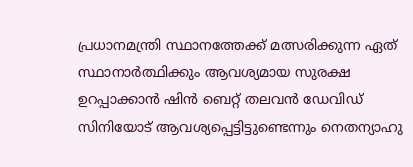പ്രധാനമന്ത്രി സ്ഥാനത്തേക്ക് മത്സരിക്കുന്ന ഏത് സ്ഥാനാർത്ഥിക്കും ആവശ്യമായ സുരക്ഷ ഉറപ്പാക്കാൻ ഷിൻ ബെറ്റ് തലവൻ ഡേവിഡ് സിനിയോട് ആവശ്യപ്പെട്ടിട്ടുണ്ടെന്നും നെതന്യാഹു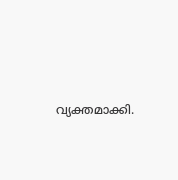വ്യക്തമാക്കി.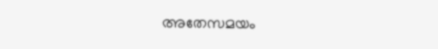അതേസമയം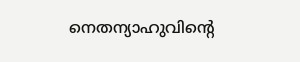നെതന്യാഹുവിന്റെ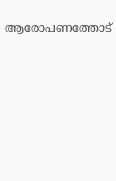ആരോപണത്തോട്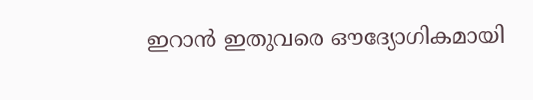ഇറാൻ ഇതുവരെ ഔദ്യോഗികമായി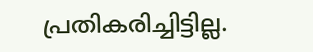പ്രതികരിച്ചിട്ടില്ല.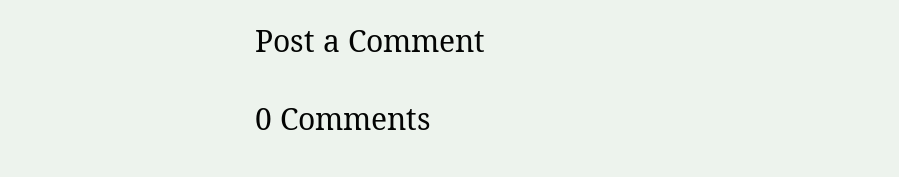Post a Comment

0 Comments